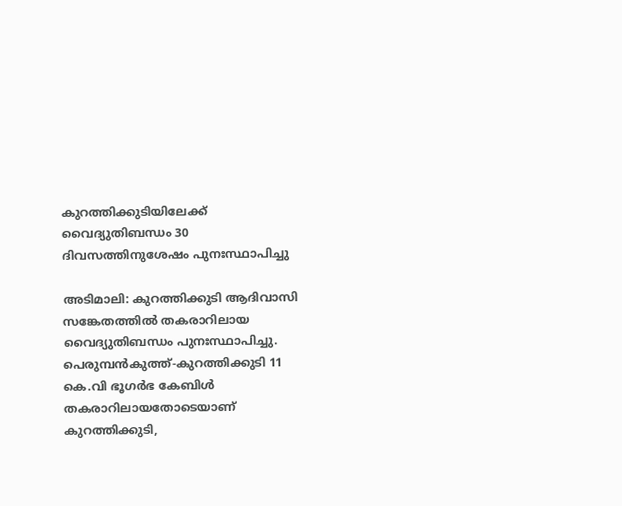കുറത്തിക്കുടിയിലേക്ക് വൈദ്യുതിബന്ധം 30 ദിവസത്തിനുശേഷം പുനഃസ്ഥാപിച്ചു

അടിമാലി: കുറത്തിക്കുടി ആദിവാസി സങ്കേതത്തിൽ തകരാറിലായ വൈദ്യുതിബന്ധം പുനഃസ്ഥാപിച്ചു. പെരുമ്പൻകുത്ത്-കുറത്തിക്കുടി 11 കെ.വി ഭൂഗർഭ കേബിൾ തകരാറിലായതോടെയാണ് കുറത്തിക്കുടി,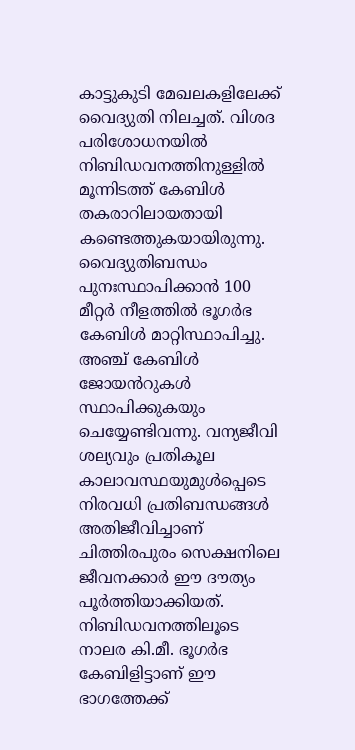കാട്ടുകുടി മേഖലകളിലേക്ക് വൈദ്യുതി നിലച്ചത്. വിശദ പരിശോധനയിൽ നിബിഡവനത്തിനുള്ളിൽ മൂന്നിടത്ത് കേബിൾ തകരാറിലായതായി കണ്ടെത്തുകയായിരുന്നു. വൈദ്യുതിബന്ധം പുനഃസ്ഥാപിക്കാൻ 100 മീറ്റർ നീളത്തിൽ ഭൂഗർഭ കേബിൾ മാറ്റിസ്ഥാപിച്ചു. അഞ്ച് കേബിൾ ജോയൻറുകൾ സ്ഥാപിക്കുകയും ചെയ്യേണ്ടിവന്നു. വന്യജീവി ശല്യവും പ്രതികൂല കാലാവസ്ഥയുമുൾപ്പെടെ നിരവധി പ്രതിബന്ധങ്ങൾ അതിജീവിച്ചാണ് ചിത്തിരപുരം സെക്ഷനിലെ ജീവനക്കാർ ഈ ദൗത്യം പൂർത്തിയാക്കിയത്. നിബിഡവനത്തിലൂടെ നാലര കി.മീ. ഭൂഗർഭ കേബിളിട്ടാണ് ഈ ഭാഗത്തേക്ക്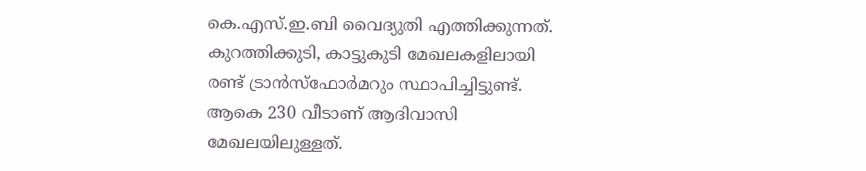കെ.എസ്.ഇ.ബി വൈദ്യുതി എത്തിക്കുന്നത്. കുറത്തിക്കുടി, കാട്ടുകുടി മേഖലകളിലായി രണ്ട് ട്രാൻസ്ഫോർമറും സ്ഥാപിച്ചിട്ടുണ്ട്. ആകെ 230 വീടാണ് ആദിവാസി മേഖലയിലുള്ളത്.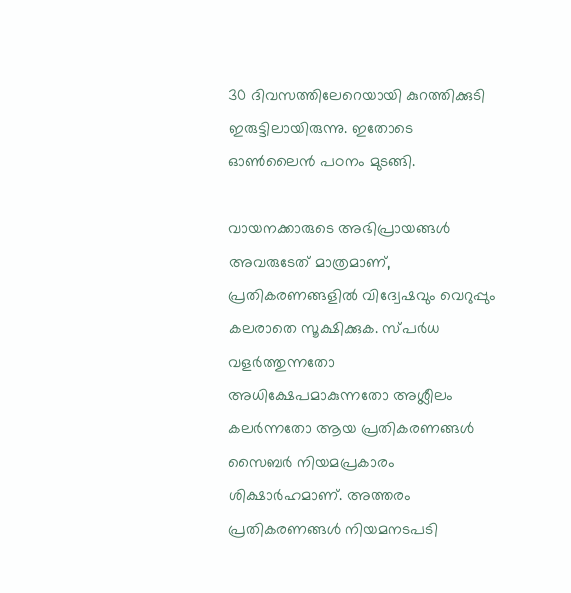30 ദിവസത്തിലേറെയായി കുറത്തിക്കുടി ഇരുട്ടിലായിരുന്നു. ഇതോടെ ഓൺലൈൻ പഠനം മുടങ്ങി.

വായനക്കാരുടെ അഭിപ്രായങ്ങള്‍ അവരുടേത് മാത്രമാണ്, പ്രതികരണങ്ങളിൽ വിദ്വേഷവും വെറുപ്പും കലരാതെ സൂക്ഷിക്കുക. സ്പർധ വളർത്തുന്നതോ അധിക്ഷേപമാകുന്നതോ അശ്ലീലം കലർന്നതോ ആയ പ്രതികരണങ്ങൾ സൈബർ നിയമപ്രകാരം ശിക്ഷാർഹമാണ്. അത്തരം പ്രതികരണങ്ങൾ നിയമനടപടി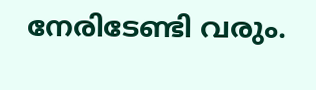നേരിടേണ്ടി വരും.